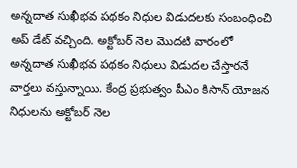అన్నదాత సుఖీభవ పథకం నిధుల విడుదలకు సంబంధించి అప్ డేట్ వచ్చింది. అక్టోబర్ నెల మొదటి వారంలో అన్నదాత సుఖీభవ పథకం నిధులు విడుదల చేస్తారనే వార్తలు వస్తున్నాయి. కేంద్ర ప్రభుత్వం పీఎం కిసాన్ యోజన నిధులను అక్టోబర్ నెల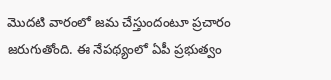మొదటి వారంలో జమ చేస్తుందంటూ ప్రచారం జరుగుతోంది. ఈ నేపథ్యంలో ఏపీ ప్రభుత్వం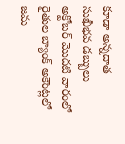కూడా అన్నదాత సుఖీభవ డబ్బులు అక్టోబర్ మొదటి వారంలో రైతుల బ్యాంక్ అకౌంట్లలో జమ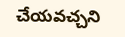చేయవచ్చని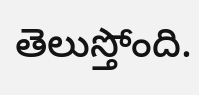తెలుస్తోంది.